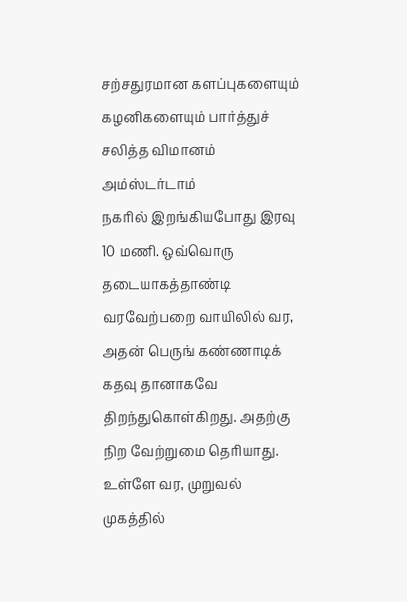சற்சதுரமான களப்புகளையும் கழனிகளையும் பார்த்துச் சலித்த விமானம் அம்ஸ்டர்டாம்
நகரில் இறங்கியபோது இரவு 10 மணி. ஒவ்வொரு தடையாகத்தாண்டி வரவேற்பறை வாயிலில் வர,
அதன் பெருங் கண்ணாடிக் கதவு தானாகவே திறந்துகொள்கிறது. அதற்கு நிற வேற்றுமை தெரியாது.
உள்ளே வர, முறுவல் முகத்தில்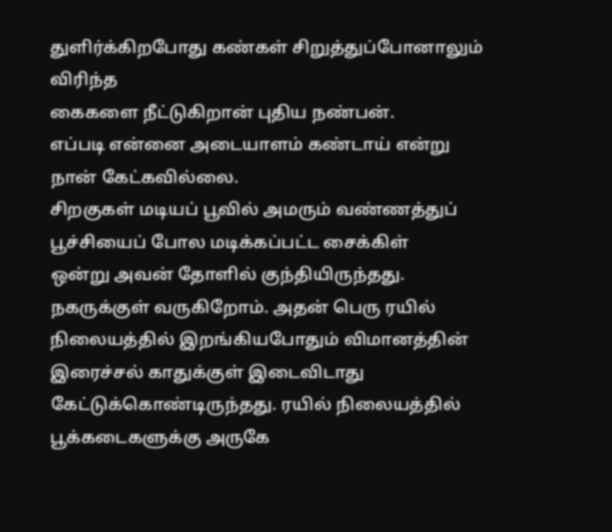துளிர்க்கிறபோது கண்கள் சிறுத்துப்போனாலும் விரிந்த
கைகளை நீட்டுகிறான் புதிய நண்பன்.
எப்படி என்னை அடையாளம் கண்டாய் என்று நான் கேட்கவில்லை.
சிறகுகள் மடியப் பூவில் அமரும் வண்ணத்துப் பூச்சியைப் போல மடிக்கப்பட்ட சைக்கிள்
ஒன்று அவன் தோளில் குந்தியிருந்தது.
நகருக்குள் வருகிறோம். அதன் பெரு ரயில் நிலையத்தில் இறங்கியபோதும் விமானத்தின்
இரைச்சல் காதுக்குள் இடைவிடாது கேட்டுக்கொண்டிருந்தது. ரயில் நிலையத்தில்
பூக்கடைகளுக்கு அருகே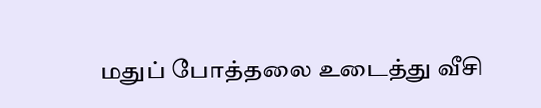மதுப் போத்தலை உடைத்து வீசி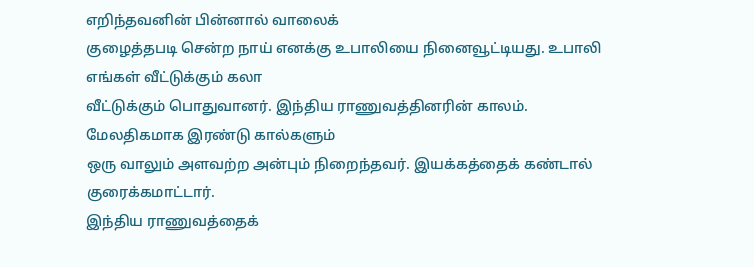எறிந்தவனின் பின்னால் வாலைக்
குழைத்தபடி சென்ற நாய் எனக்கு உபாலியை நினைவூட்டியது. உபாலி எங்கள் வீட்டுக்கும் கலா
வீட்டுக்கும் பொதுவானர். இந்திய ராணுவத்தினரின் காலம். மேலதிகமாக இரண்டு கால்களும்
ஒரு வாலும் அளவற்ற அன்பும் நிறைந்தவர். இயக்கத்தைக் கண்டால் குரைக்கமாட்டார்.
இந்திய ராணுவத்தைக்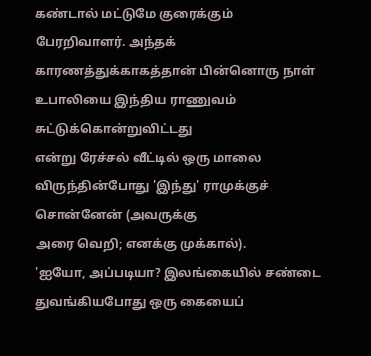கண்டால் மட்டுமே குரைக்கும் பேரறிவாளர். அந்தக்
காரணத்துக்காகத்தான் பின்னொரு நாள் உபாலியை இந்திய ராணுவம் சுட்டுக்கொன்றுவிட்டது
என்று ரேச்சல் வீட்டில் ஒரு மாலை விருந்தின்போது 'இந்து' ராமுக்குச் சொன்னேன் (அவருக்கு
அரை வெறி; எனக்கு முக்கால்).
'ஐயோ, அப்படியா? இலங்கையில் சண்டை துவங்கியபோது ஒரு கையைப்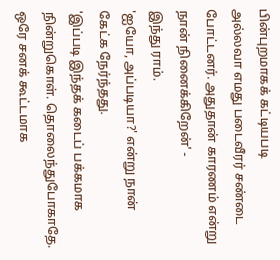பின்புறமாகக் கட்டியபடி
அல்லவா எமது படைவீரர் சண்டை போட்டனர். அதுதான் காரணம் என்று நான் நினைக்கிறேன்' -
இந்து ராம்.
'ஐயோ, அப்படியா?' என்று நான் கேட்க நேர்ந்தது.
'இப்படி இந்தக் கடைப் பக்கமாக நின்றுகொள். தொலைந்துபோகாதே. ஒரே சனக் கூட்டமாக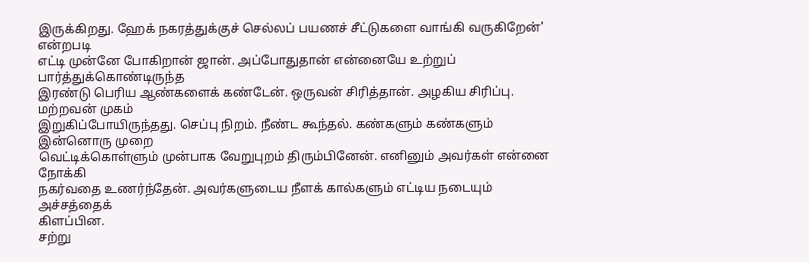இருக்கிறது. ஹேக் நகரத்துக்குச் செல்லப் பயணச் சீட்டுகளை வாங்கி வருகிறேன்' என்றபடி
எட்டி முன்னே போகிறான் ஜான். அப்போதுதான் என்னையே உற்றுப் பார்த்துக்கொண்டிருந்த
இரண்டு பெரிய ஆண்களைக் கண்டேன். ஒருவன் சிரித்தான். அழகிய சிரிப்பு. மற்றவன் முகம்
இறுகிப்போயிருந்தது. செப்பு நிறம். நீண்ட கூந்தல். கண்களும் கண்களும் இன்னொரு முறை
வெட்டிக்கொள்ளும் முன்பாக வேறுபுறம் திரும்பினேன். எனினும் அவர்கள் என்னை நோக்கி
நகர்வதை உணர்ந்தேன். அவர்களுடைய நீளக் கால்களும் எட்டிய நடையும் அச்சத்தைக்
கிளப்பின.
சற்று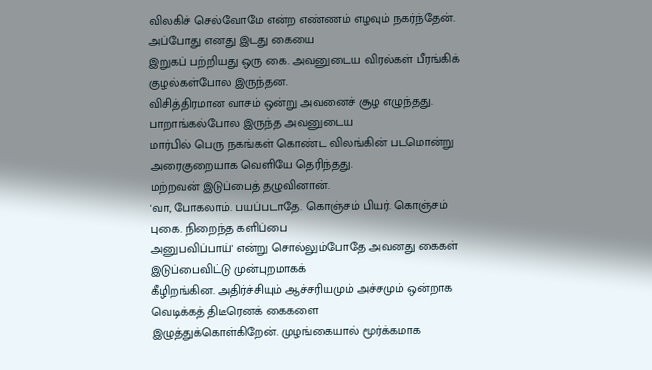விலகிச் செல்வோமே என்ற எண்ணம் எழவும் நகர்ந்தேன். அப்போது எனது இடது கையை
இறுகப் பற்றியது ஒரு கை. அவனுடைய விரல்கள் பீரங்கிக் குழல்கள்போல இருந்தன.
விசித்திரமான வாசம் ஒன்று அவனைச் சூழ எழுந்தது. பாறாங்கல்போல இருந்த அவனுடைய
மார்பில் பெரு நகங்கள் கொண்ட விலங்கின் படமொன்று அரைகுறையாக வெளியே தெரிந்தது.
மற்றவன் இடுப்பைத் தழுவினான்.
'வா, போகலாம். பயப்படாதே. கொஞ்சம் பியர். கொஞ்சம் புகை. நிறைந்த களிப்பை
அனுபவிப்பாய்' என்று சொல்லும்போதே அவனது கைகள் இடுப்பைவிட்டு முன்புறமாகக்
கீழிறங்கின. அதிர்ச்சியும் ஆச்சரியமும் அச்சமும் ஒன்றாக வெடிக்கத் திடீரெனக் கைகளை
இழுத்துக்கொள்கிறேன். முழங்கையால் மூர்க்கமாக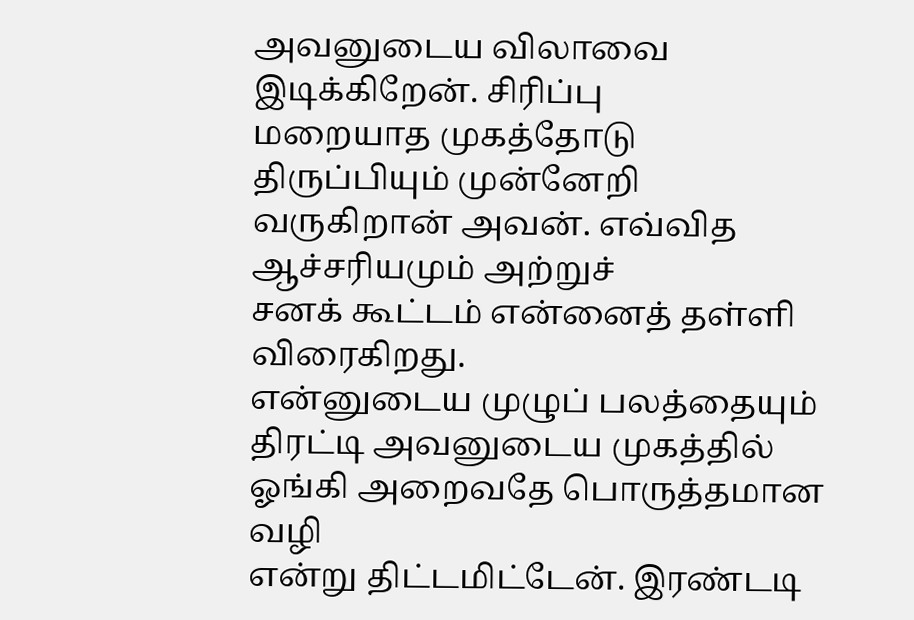அவனுடைய விலாவை இடிக்கிறேன். சிரிப்பு
மறையாத முகத்தோடு திருப்பியும் முன்னேறி வருகிறான் அவன். எவ்வித ஆச்சரியமும் அற்றுச்
சனக் கூட்டம் என்னைத் தள்ளி விரைகிறது.
என்னுடைய முழுப் பலத்தையும் திரட்டி அவனுடைய முகத்தில் ஓங்கி அறைவதே பொருத்தமான வழி
என்று திட்டமிட்டேன். இரண்டடி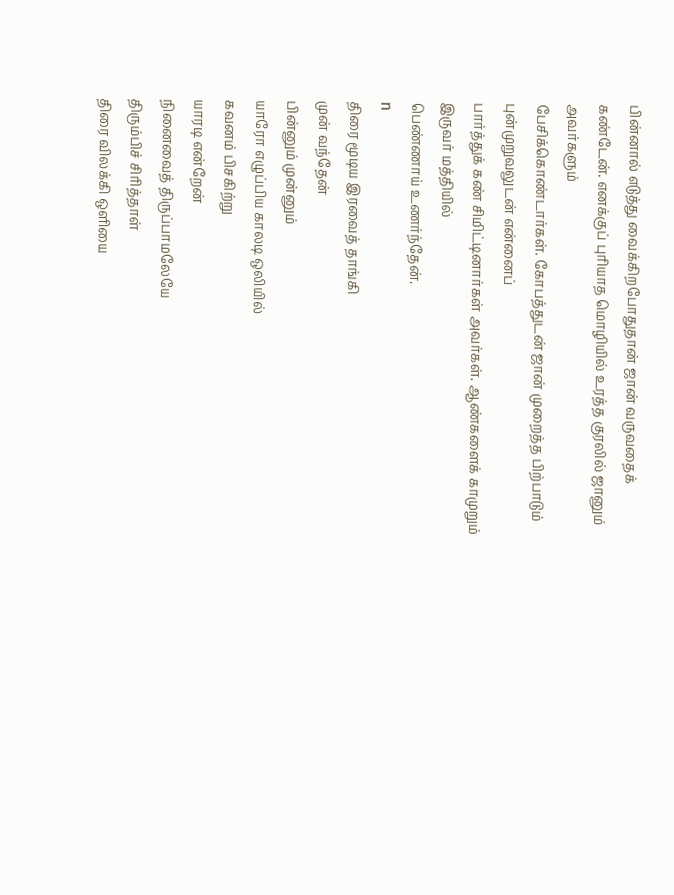பின்னால் எடுத்து வைக்கிறபோதுதான் ஜான் வருவதைக்
கண்டேன். எனக்குப் புரியாத மொழியில் உரத்த குரலில் ஜானும் அவர்களும்
பேசிக்கொண்டார்கள். கோபத்துடன் ஜான் முறைத்த பிற்பாடும் புன்முறுவலுடன் என்னைப்
பார்த்துக் கண் சிமிட்டினார்கள் அவர்கள். ஆண்களைக் காமுறும் இருவர் மத்தியில்
பெண்ணாய் உணர்ந்தேன்.
n
திரை மூடிய இரவைத் தாங்கி
முன் வந்தேன்
பின்னும் முன்னும்
யாரோ எழுப்பிய காலடி ஒலியில்
கவனம் பிசகிற்று
யாரடி என்றேன்
நினைவைத் திருப்பாமலேயே
திரும்பிச் சிரித்தாள்
திரை விலக்கி ஒளியை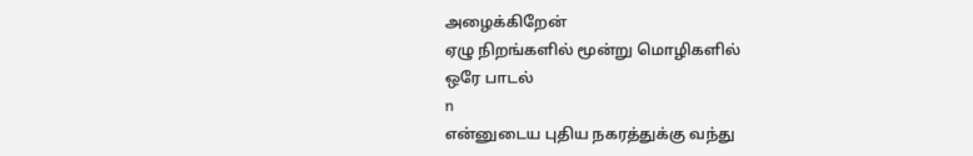அழைக்கிறேன்
ஏழு நிறங்களில் மூன்று மொழிகளில்
ஒரே பாடல்
n
என்னுடைய புதிய நகரத்துக்கு வந்து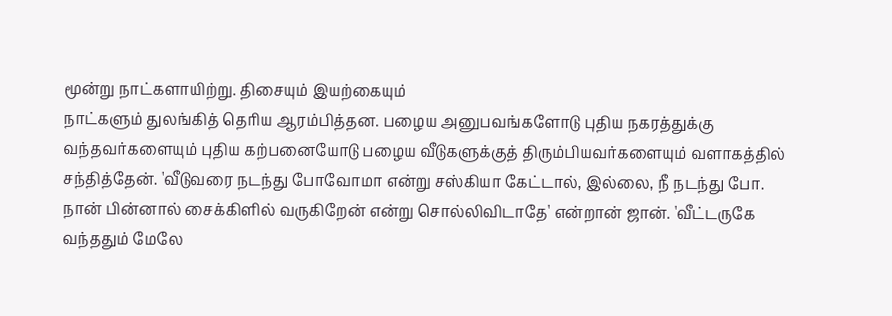மூன்று நாட்களாயிற்று. திசையும் இயற்கையும்
நாட்களும் துலங்கித் தெரிய ஆரம்பித்தன. பழைய அனுபவங்களோடு புதிய நகரத்துக்கு
வந்தவர்களையும் புதிய கற்பனையோடு பழைய வீடுகளுக்குத் திரும்பியவர்களையும் வளாகத்தில்
சந்தித்தேன். 'வீடுவரை நடந்து போவோமா என்று சஸ்கியா கேட்டால், இல்லை, நீ நடந்து போ.
நான் பின்னால் சைக்கிளில் வருகிறேன் என்று சொல்லிவிடாதே' என்றான் ஜான். 'வீட்டருகே
வந்ததும் மேலே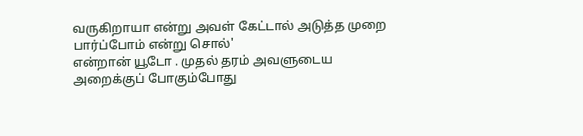வருகிறாயா என்று அவள் கேட்டால் அடுத்த முறை பார்ப்போம் என்று சொல்'
என்றான் யூடோ . முதல் தரம் அவளுடைய அறைக்குப் போகும்போது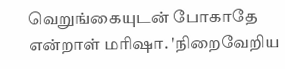வெறுங்கையுடன் போகாதே
என்றாள் மரிஷா. 'நிறைவேறிய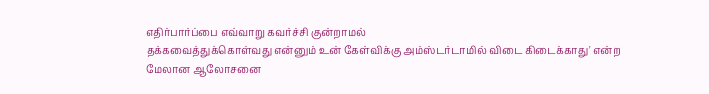எதிர்பார்ப்பை எவ்வாறு கவர்ச்சி குன்றாமல்
தக்கவைத்துக்கொள்வது என்னும் உன் கேள்விக்கு அம்ஸ்டர்டாமில் விடை கிடைக்காது' என்ற
மேலான ஆலோசனை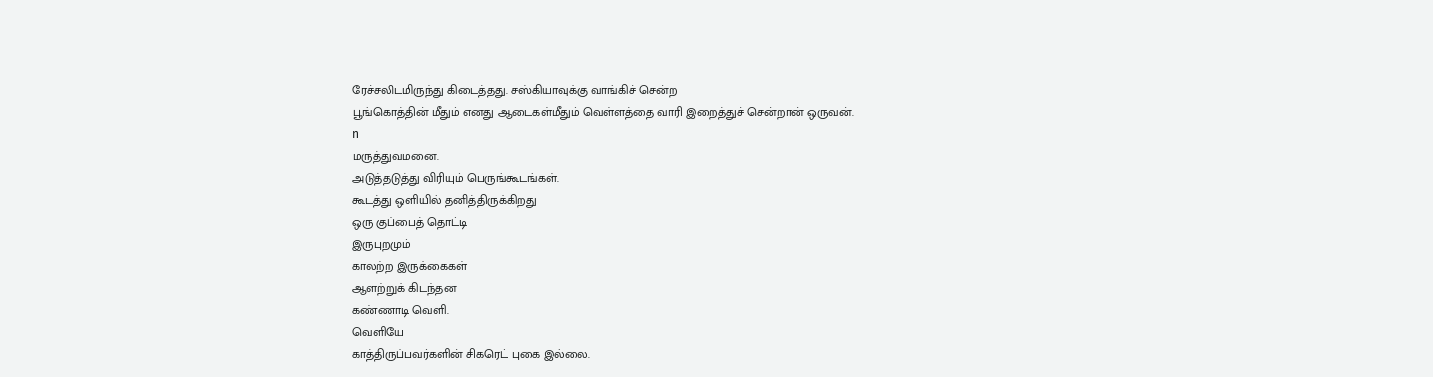ரேச்சலிடமிருந்து கிடைத்தது. சஸ்கியாவுக்கு வாங்கிச் சென்ற
பூங்கொத்தின் மீதும் எனது ஆடைகள்மீதும் வெள்ளத்தை வாரி இறைத்துச் சென்றான் ஒருவன்.
n
மருத்துவமனை.
அடுத்தடுத்து விரியும் பெருங்கூடங்கள்.
கூடத்து ஒளியில் தனித்திருக்கிறது
ஒரு குப்பைத் தொட்டி
இருபுறமும்
காலற்ற இருக்கைகள்
ஆளற்றுக் கிடந்தன
கண்ணாடி வெளி.
வெளியே
காத்திருப்பவர்களின் சிகரெட் புகை இல்லை.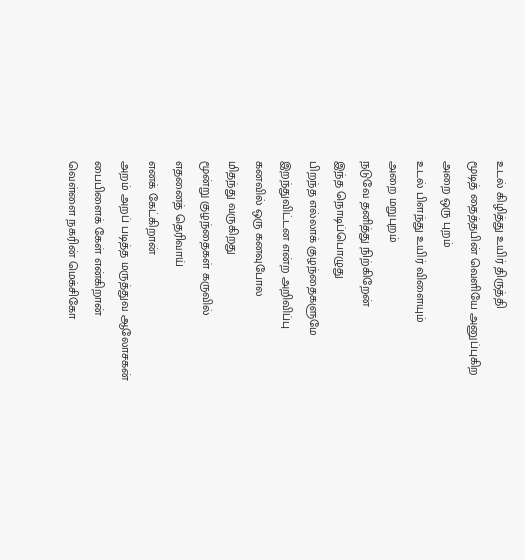உடல் கிழித்து உயிர் திருத்தி
மூடித் தைத்தபின் வெளியே அனுப்புகிற
அறை ஒரு புறம்
உடல் பிளந்து உயிர் விளையும்
அறை மறுபுறம்
நடுவே தனித்து நிற்கிறேன்
இந்த நொடிப்பொழுது
பிறந்த எல்லாக் குழந்தைகளுமே
இறந்துவிட்டன என்ற அறிவிப்பு
கனவில் ஒரு கனவுபோல
மிதந்து வருகிறது
மூன்று குழந்தைகள் கருவில்
எதனைத் தெரிவாய்
எனக் கேட்கிறான்
அறம் அறப் படித்த மருத்துவ ஆலோசகன்
பைபிளைக் கேள் என்கிறான்
வெள்ளை நகரின் மெக்சிகோ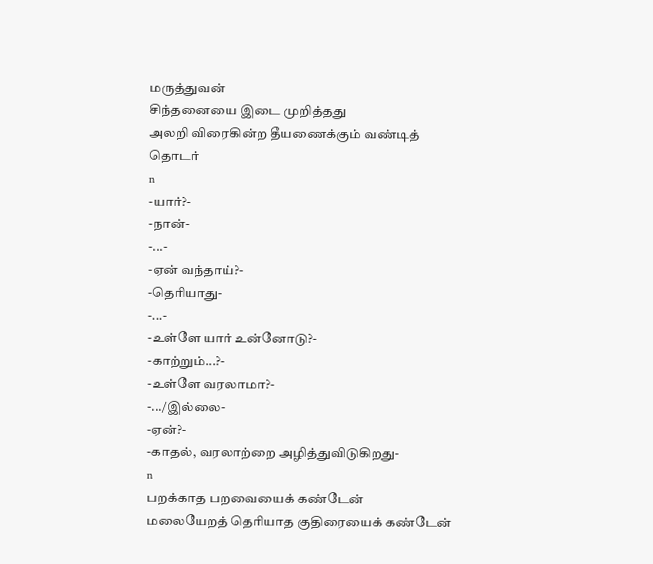மருத்துவன்
சிந்தனையை இடை முறித்தது
அலறி விரைகின்ற தீயணைக்கும் வண்டித்
தொடர்
n
-யார்?-
-நான்-
-...-
-ஏன் வந்தாய்?-
-தெரியாது-
-...-
-உள்ளே யார் உன்னோடு?-
-காற்றும்...?-
-உள்ளே வரலாமா?-
-.../இல்லை-
-ஏன்?-
-காதல், வரலாற்றை அழித்துவிடுகிறது-
n
பறக்காத பறவையைக் கண்டேன்
மலையேறத் தெரியாத குதிரையைக் கண்டேன்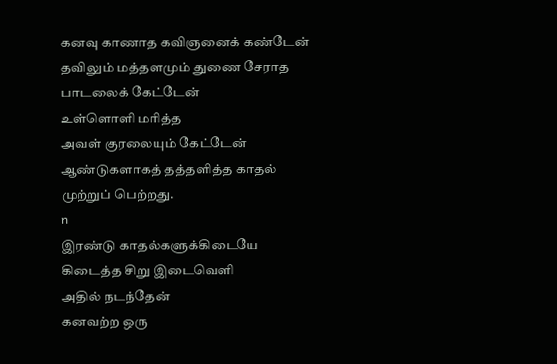கனவு காணாத கவிஞனைக் கண்டேன்
தவிலும் மத்தளமும் துணை சேராத
பாடலைக் கேட்டேன்
உள்ளொளி மரித்த
அவள் குரலையும் கேட்டேன்
ஆண்டுகளாகத் தத்தளித்த காதல்
முற்றுப் பெற்றது.
n
இரண்டு காதல்களுக்கிடையே
கிடைத்த சிறு இடைவெளி
அதில் நடந்தேன்
கனவற்ற ஒரு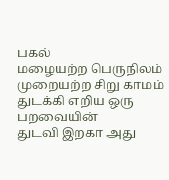பகல்
மழையற்ற பெருநிலம்
முறையற்ற சிறு காமம்
துடக்கி எறிய ஒரு பறவையின்
துடவி இறகா அது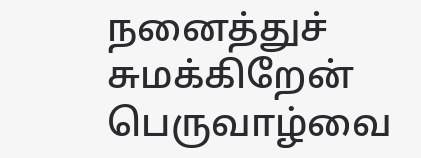நனைத்துச் சுமக்கிறேன்
பெருவாழ்வை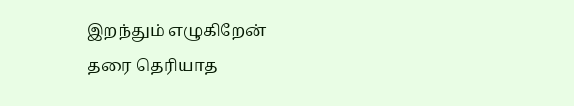இறந்தும் எழுகிறேன்
தரை தெரியாத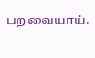பறவையாய்.